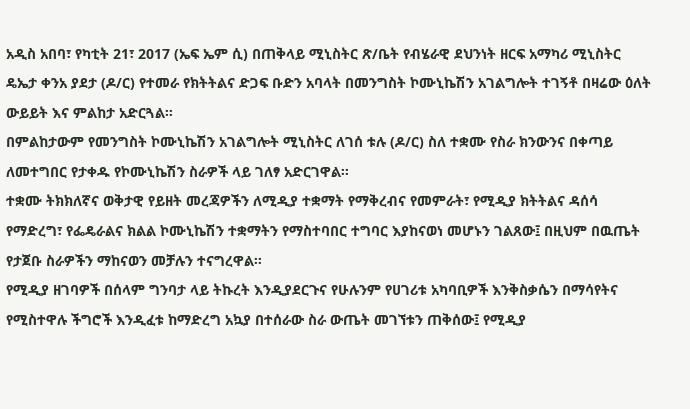አዲስ አበባ፣ የካቲት 21፣ 2017 (ኤፍ ኤም ሲ) በጠቅላይ ሚኒስትር ጽ/ቤት የብሄራዊ ደህንነት ዘርፍ አማካሪ ሚኒስትር ዴኤታ ቀንአ ያደታ (ዶ/ር) የተመራ የክትትልና ድጋፍ ቡድን አባላት በመንግስት ኮሙኒኬሽን አገልግሎት ተገኝቶ በዛሬው ዕለት ውይይት እና ምልከታ አድርጓል፡፡
በምልከታውም የመንግስት ኮሙኒኬሽን አገልግሎት ሚኒስትር ለገሰ ቱሉ (ዶ/ር) ስለ ተቋሙ የስራ ክንውንና በቀጣይ ለመተግበር የታቀዱ የኮሙኒኬሽን ስራዎች ላይ ገለፃ አድርገዋል፡፡
ተቋሙ ትክክለኛና ወቅታዊ የይዘት መረጃዎችን ለሚዲያ ተቋማት የማቅረብና የመምራት፣ የሚዲያ ክትትልና ዳሰሳ የማድረግ፣ የፌዴራልና ክልል ኮሙኒኬሽን ተቋማትን የማስተባበር ተግባር እያከናወነ መሆኑን ገልጸው፤ በዚህም በዉጤት የታጀቡ ስራዎችን ማከናወን መቻሉን ተናግረዋል፡፡
የሚዲያ ዘገባዎች በሰላም ግንባታ ላይ ትኩረት እንዲያደርጉና የሁሉንም የሀገሪቱ አካባቢዎች እንቅስቃሴን በማሳየትና የሚስተዋሉ ችግሮች እንዲፈቱ ከማድረግ አኳያ በተሰራው ስራ ውጤት መገኘቱን ጠቅሰው፤ የሚዲያ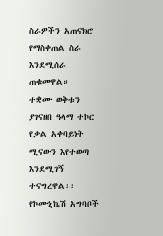ስራዎችን አጠናክሮ የማስቀጠል ስራ እንደሚሰራ ጠቁመዋል።
ተቋሙ ወቅቱን ያገናዘበ ዓላማ ተኮር የቃል አቀባይነት ሚናውን እየተወጣ እንደሚገኝ ተናግረዋል፡፡
የኮሙኒኬሽ አግባቦች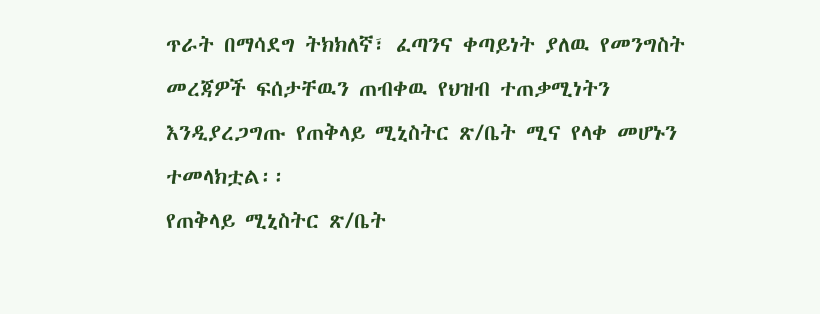ጥራት በማሳደግ ትክክለኛ፣ ፈጣንና ቀጣይነት ያለዉ የመንግስት መረጃዎች ፍሰታቸዉን ጠብቀዉ የህዝብ ተጠቃሚነትን እንዲያረጋግጡ የጠቅላይ ሚኒስትር ጽ/ቤት ሚና የላቀ መሆኑን ተመላክቷል፡፡
የጠቅላይ ሚኒስትር ጽ/ቤት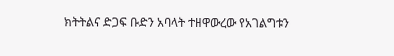ክትትልና ድጋፍ ቡድን አባላት ተዘዋውረው የአገልግቱን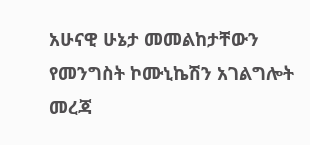አሁናዊ ሁኔታ መመልከታቸውን የመንግስት ኮሙኒኬሽን አገልግሎት መረጃ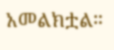አመልክቷል።